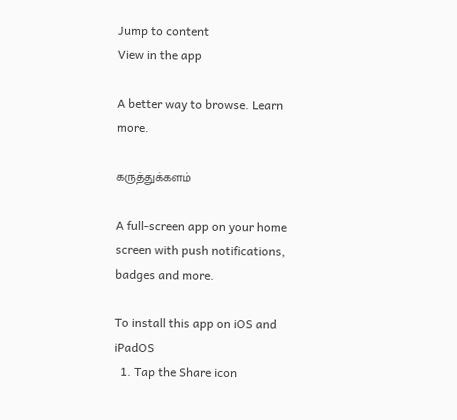Jump to content
View in the app

A better way to browse. Learn more.

கருத்துக்களம்

A full-screen app on your home screen with push notifications, badges and more.

To install this app on iOS and iPadOS
  1. Tap the Share icon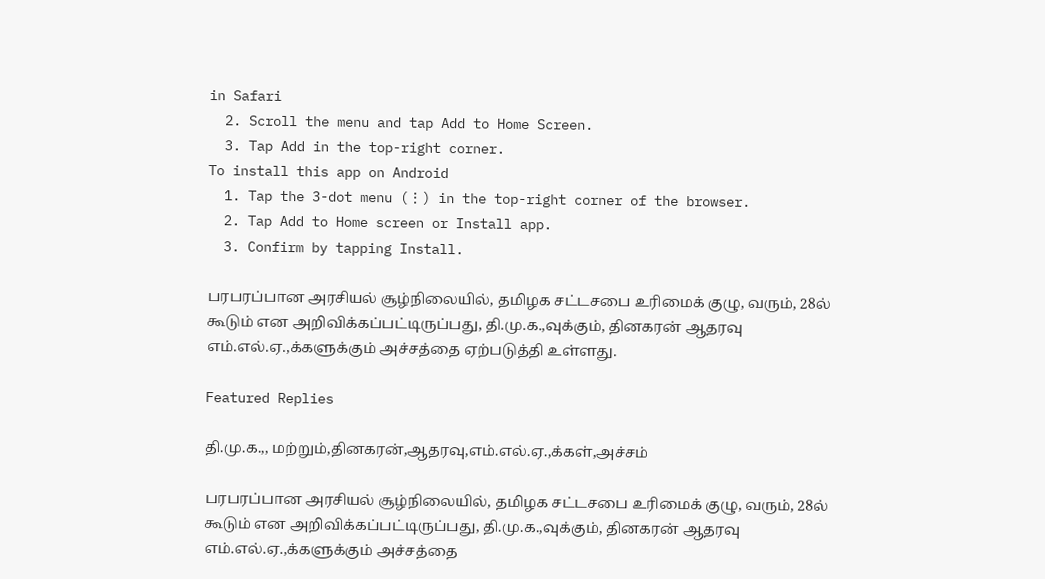in Safari
  2. Scroll the menu and tap Add to Home Screen.
  3. Tap Add in the top-right corner.
To install this app on Android
  1. Tap the 3-dot menu (⋮) in the top-right corner of the browser.
  2. Tap Add to Home screen or Install app.
  3. Confirm by tapping Install.

பரபரப்பான அரசியல் சூழ்நிலையில், தமிழக சட்டசபை உரிமைக் குழு, வரும், 28ல் கூடும் என அறிவிக்கப்பட்டிருப்பது, தி.மு.க.,வுக்கும், தினகரன் ஆதரவு எம்.எல்.ஏ.,க்களுக்கும் அச்சத்தை ஏற்படுத்தி உள்ளது.

Featured Replies

தி.மு.க.,, மற்றும்,தினகரன்,ஆதரவு,எம்.எல்.ஏ.,க்கள்,அச்சம்

பரபரப்பான அரசியல் சூழ்நிலையில், தமிழக சட்டசபை உரிமைக் குழு, வரும், 28ல் கூடும் என அறிவிக்கப்பட்டிருப்பது, தி.மு.க.,வுக்கும், தினகரன் ஆதரவு எம்.எல்.ஏ.,க்களுக்கும் அச்சத்தை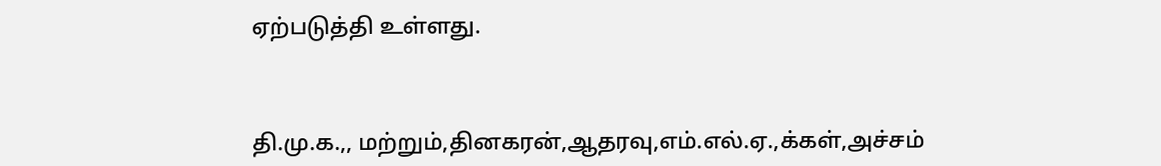ஏற்படுத்தி உள்ளது.



தி.மு.க.,, மற்றும்,தினகரன்,ஆதரவு,எம்.எல்.ஏ.,க்கள்,அச்சம்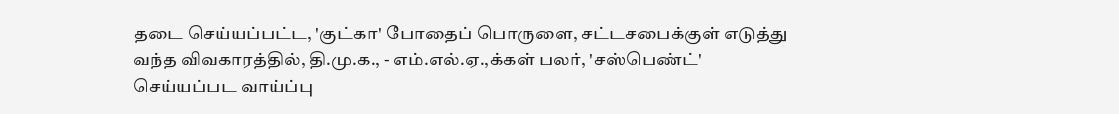தடை செய்யப்பட்ட, 'குட்கா' போதைப் பொருளை, சட்டசபைக்குள் எடுத்து வந்த விவகாரத்தில், தி.மு.க., - எம்.எல்.ஏ.,க்கள் பலர், 'சஸ்பெண்ட்' செய்யப்பட வாய்ப்பு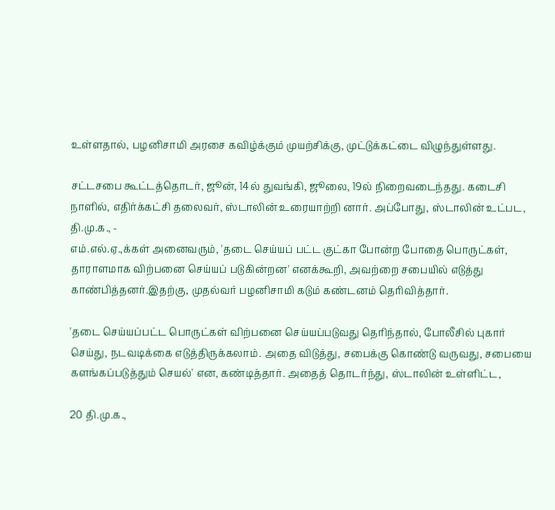உள்ளதால், பழனிசாமி அரசை கவிழ்க்கும் முயற்சிக்கு, முட்டுக்கட்டை விழுந்துள்ளது.

சட்டசபை கூட்டத்தொடர், ஜூன், 14ல் துவங்கி, ஜூலை, 19ல் நிறைவடைந்தது. கடைசி நாளில், எதிர்க்கட்சி தலைவர், ஸ்டாலின் உரையாற்றி னார். அப்போது, ஸ்டாலின் உட்பட, தி.மு.க., -
எம்.எல்.ஏ.,க்கள் அனைவரும், 'தடை செய்யப் பட்ட குட்கா போன்ற போதை பொருட்கள், தாராளமாக விற்பனை செய்யப் படுகின்றன' எனக்கூறி, அவற்றை சபையில் எடுத்து காண்பித்தனர்.இதற்கு, முதல்வர் பழனிசாமி கடும் கண்டனம் தெரிவித்தார்.

'தடை செய்யப்பட்ட பொருட்கள் விற்பனை செய்யப்படுவது தெரிந்தால், போலீசில் புகார் செய்து, நடவடிக்கை எடுத்திருக்கலாம். அதை விடுத்து, சபைக்கு கொண்டு வருவது, சபையை
களங்கப்படுத்தும் செயல்' என, கண்டித்தார். அதைத் தொடர்ந்து, ஸ்டாலின் உள்ளிட்ட,

20 தி.மு.க.,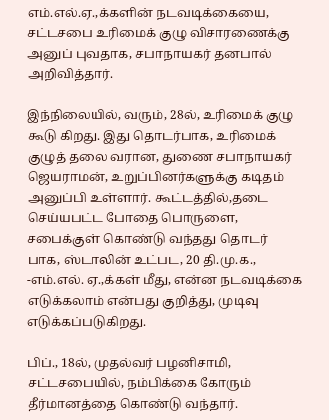எம்.எல்.ஏ.,க்களின் நடவடிக்கையை, சட்டசபை உரிமைக் குழு விசாரணைக்கு அனுப் புவதாக, சபாநாயகர் தனபால் அறிவித்தார்.

இந்நிலையில், வரும், 28ல், உரிமைக் குழு கூடு கிறது. இது தொடர்பாக, உரிமைக் குழுத் தலை வரான, துணை சபாநாயகர் ஜெயராமன், உறுப்பினர்களுக்கு கடிதம் அனுப்பி உள்ளார். கூட்டத்தில்,தடை செய்யபட்ட போதை பொருளை, சபைக்குள் கொண்டு வந்தது தொடர் பாக, ஸ்டாலின் உட்பட, 20 தி.மு.க., -எம்.எல். ஏ.,க்கள் மீது, என்ன நடவடிக்கை எடுக்கலாம் என்பது குறித்து, முடிவு எடுக்கப்படுகிறது.

பிப்., 18ல், முதல்வர் பழனிசாமி, சட்டசபையில், நம்பிக்கை கோரும் தீர்மானத்தை கொண்டு வந்தார்.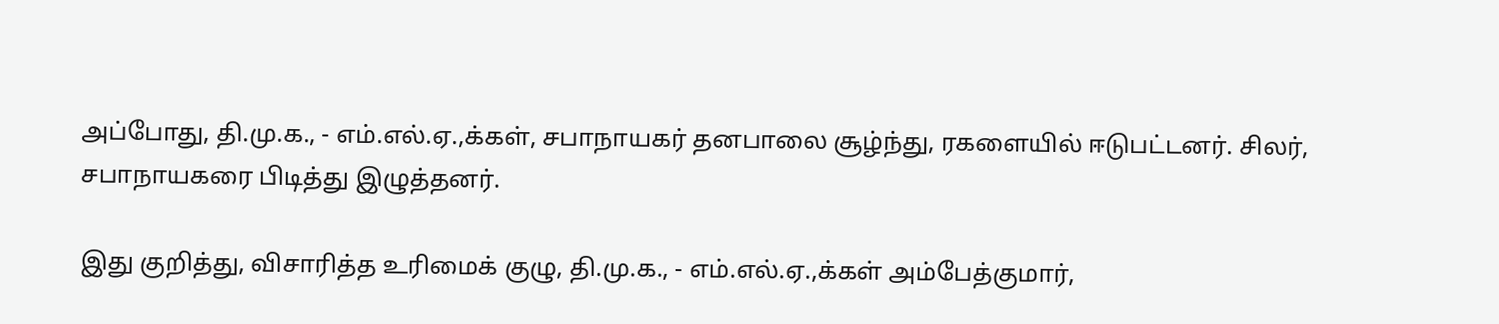அப்போது, தி.மு.க., - எம்.எல்.ஏ.,க்கள், சபாநாயகர் தனபாலை சூழ்ந்து, ரகளையில் ஈடுபட்டனர். சிலர், சபாநாயகரை பிடித்து இழுத்தனர்.

இது குறித்து, விசாரித்த உரிமைக் குழு, தி.மு.க., - எம்.எல்.ஏ.,க்கள் அம்பேத்குமார்,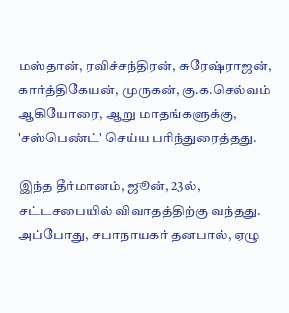மஸ்தான், ரவிச்சந்திரன், சுரேஷ்ராஜன், கார்த்திகேயன், முருகன், கு.க.செல்வம் ஆகியோரை, ஆறு மாதங்களுக்கு, 'சஸ்பெண்ட்' செய்ய பரிந்துரைத்தது.

இந்த தீர்மானம், ஜூன், 23ல், சட்டசபையில் விவாதத்திற்கு வந்தது. அப்போது, சபாநாயகர் தனபால், ஏழு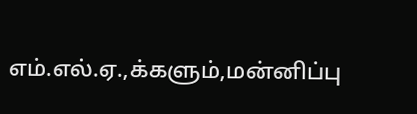எம்.எல்.ஏ.,க்களும்,மன்னிப்பு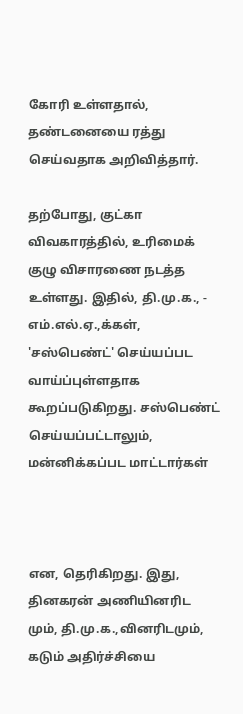கோரி உள்ளதால், தண்டனையை ரத்து செய்வதாக அறிவித்தார்.

தற்போது, குட்கா விவகாரத்தில், உரிமைக் குழு விசாரணை நடத்த உள்ளது. இதில், தி.மு.க., - எம்.எல்.ஏ.,க்கள், 'சஸ்பெண்ட்' செய்யப்பட வாய்ப்புள்ளதாக கூறப்படுகிறது. சஸ்பெண்ட் செய்யப்பட்டாலும், மன்னிக்கப்பட மாட்டார்கள்



என, தெரிகிறது. இது, தினகரன் அணியினரிட மும், தி.மு.க.,வினரிடமும், கடும் அதிர்ச்சியை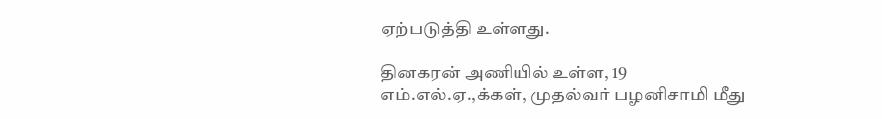ஏற்படுத்தி உள்ளது.

தினகரன் அணியில் உள்ள, 19 எம்.எல்.ஏ.,க்கள், முதல்வர் பழனிசாமி மீது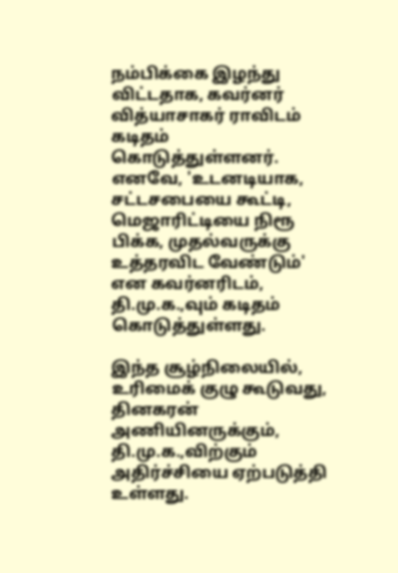நம்பிக்கை இழந்து விட்டதாக, கவர்னர் வித்யாசாகர் ராவிடம் கடிதம் கொடுத்துள்ளனர். எனவே, 'உடனடியாக, சட்டசபையை கூட்டி, மெஜாரிட்டியை நிரூ பிக்க, முதல்வருக்கு உத்தரவிட வேண்டும்' என கவர்னரிடம், தி.மு.க.,வும் கடிதம் கொடுத்துள்ளது.

இந்த சூழ்நிலையில், உரிமைக் குழு கூடுவது, தினகரன் அணியினருக்கும், தி.மு.க.,விற்கும் அதிர்ச்சியை ஏற்படுத்தி உள்ளது.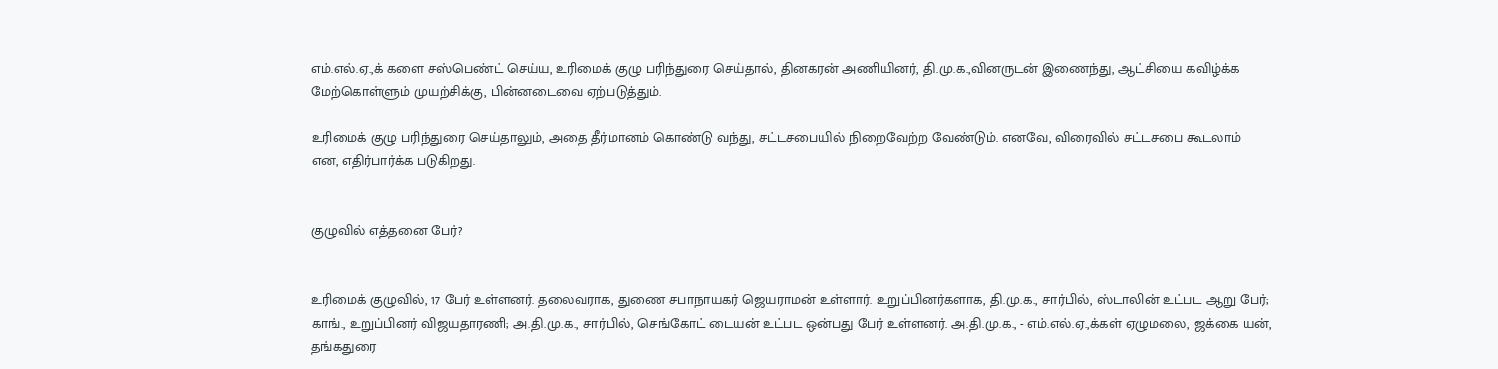எம்.எல்.ஏ.,க் களை சஸ்பெண்ட் செய்ய, உரிமைக் குழு பரிந்துரை செய்தால், தினகரன் அணியினர், தி.மு.க.,வினருடன் இணைந்து, ஆட்சியை கவிழ்க்க மேற்கொள்ளும் முயற்சிக்கு, பின்னடைவை ஏற்படுத்தும்.

உரிமைக் குழு பரிந்துரை செய்தாலும், அதை தீர்மானம் கொண்டு வந்து, சட்டசபையில் நிறைவேற்ற வேண்டும். எனவே, விரைவில் சட்டசபை கூடலாம் என, எதிர்பார்க்க படுகிறது.


குழுவில் எத்தனை பேர்?


உரிமைக் குழுவில், 17 பேர் உள்ளனர். தலைவராக, துணை சபாநாயகர் ஜெயராமன் உள்ளார். உறுப்பினர்களாக, தி.மு.க., சார்பில், ஸ்டாலின் உட்பட ஆறு பேர்; காங்., உறுப்பினர் விஜயதாரணி; அ.தி.மு.க., சார்பில், செங்கோட் டையன் உட்பட ஒன்பது பேர் உள்ளனர். அ.தி.மு.க., - எம்.எல்.ஏ.,க்கள் ஏழுமலை, ஜக்கை யன், தங்கதுரை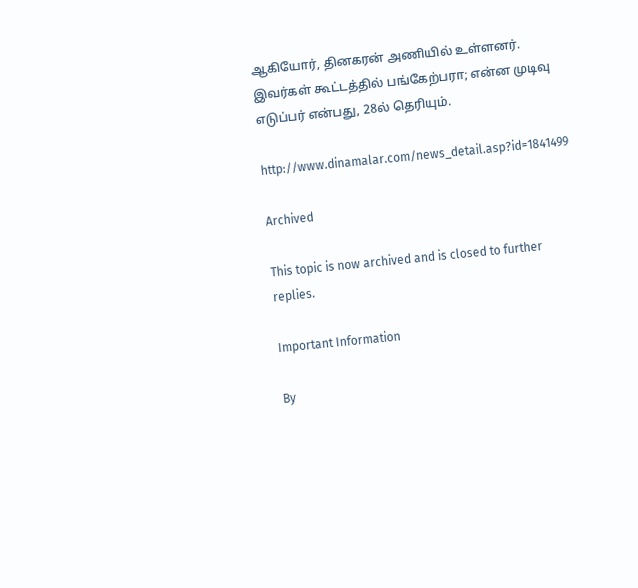ஆகியோர், தினகரன் அணியில் உள்ளனர். இவர்கள் கூட்டத்தில் பங்கேற்பரா; என்ன முடிவு எடுப்பர் என்பது, 28ல் தெரியும்.

http://www.dinamalar.com/news_detail.asp?id=1841499

Archived

This topic is now archived and is closed to further replies.

Important Information

By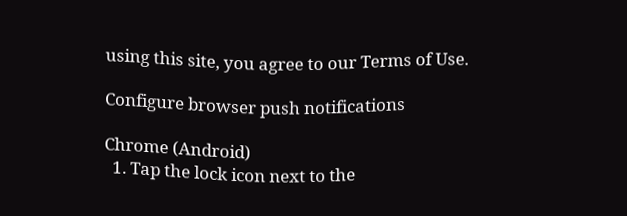using this site, you agree to our Terms of Use.

Configure browser push notifications

Chrome (Android)
  1. Tap the lock icon next to the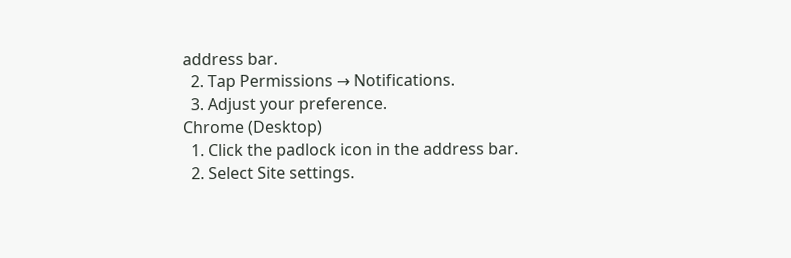address bar.
  2. Tap Permissions → Notifications.
  3. Adjust your preference.
Chrome (Desktop)
  1. Click the padlock icon in the address bar.
  2. Select Site settings.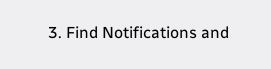3. Find Notifications and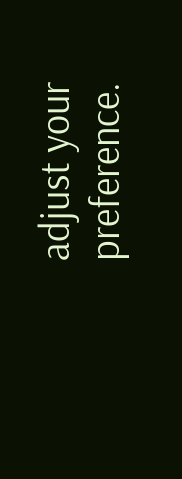adjust your preference.